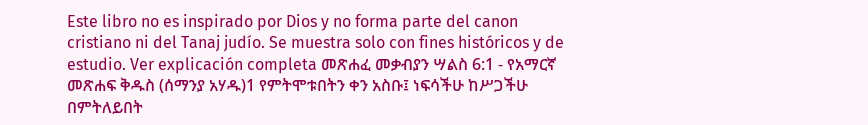Este libro no es inspirado por Dios y no forma parte del canon cristiano ni del Tanaj judío. Se muestra solo con fines históricos y de estudio. Ver explicación completa መጽሐፈ መቃብያን ሣልስ 6:1 - የአማርኛ መጽሐፍ ቅዱስ (ሰማንያ አሃዱ)1 የምትሞቱበትን ቀን አስቡ፤ ነፍሳችሁ ከሥጋችሁ በምትለይበት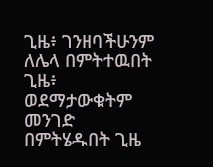ጊዜ፥ ገንዘባችሁንም ለሌላ በምትተዉበት ጊዜ፥ ወደማታውቁትም መንገድ በምትሄዱበት ጊዜ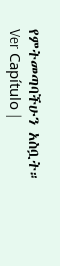የምትመጣባችሁን አስቧት። Ver Capítulo |